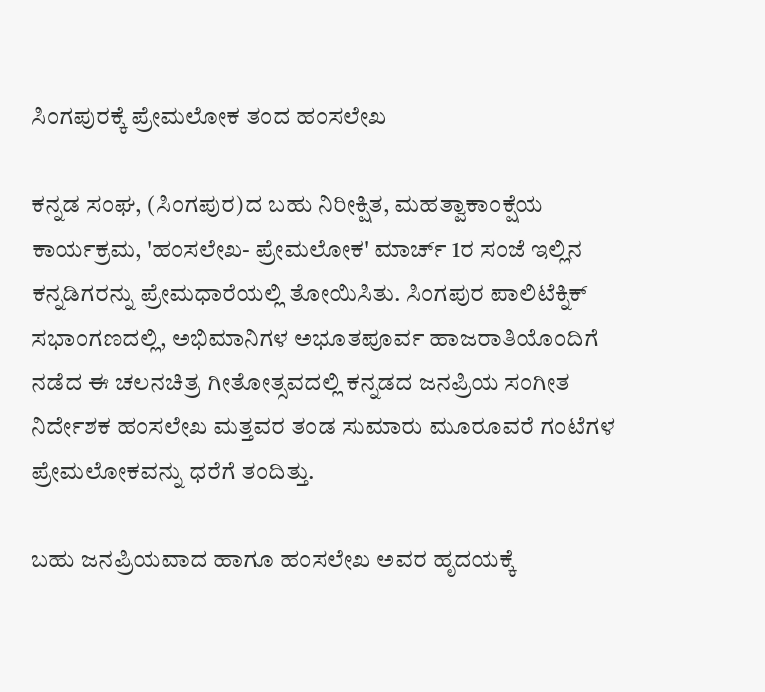ಸಿಂಗಪುರಕ್ಕೆ ಪ್ರೇಮಲೋಕ ತಂದ ಹಂಸಲೇಖ

ಕನ್ನಡ ಸಂಘ, (ಸಿಂಗಪುರ)ದ ಬಹು ನಿರೀಕ್ಷಿತ, ಮಹತ್ವಾಕಾಂಕ್ಷೆಯ ಕಾರ್ಯಕ್ರಮ, 'ಹಂಸಲೇಖ- ಪ್ರೇಮಲೋಕ' ಮಾರ್ಚ್ 1ರ ಸಂಜೆ ಇಲ್ಲಿನ ಕನ್ನಡಿಗರನ್ನು ಪ್ರೇಮಧಾರೆಯಲ್ಲಿ ತೋಯಿಸಿತು. ಸಿಂಗಪುರ ಪಾಲಿಟೆಕ್ನಿಕ್ ಸಭಾಂಗಣದಲ್ಲಿ, ಅಭಿಮಾನಿಗಳ ಅಭೂತಪೂರ್ವ ಹಾಜರಾತಿಯೊಂದಿಗೆ ನಡೆದ ಈ ಚಲನಚಿತ್ರ ಗೀತೋತ್ಸವದಲ್ಲಿ ಕನ್ನಡದ ಜನಪ್ರಿಯ ಸಂಗೀತ ನಿರ್ದೇಶಕ ಹಂಸಲೇಖ ಮತ್ತವರ ತಂಡ ಸುಮಾರು ಮೂರೂವರೆ ಗಂಟೆಗಳ ಪ್ರೇಮಲೋಕವನ್ನು ಧರೆಗೆ ತಂದಿತ್ತು.

ಬಹು ಜನಪ್ರಿಯವಾದ ಹಾಗೂ ಹಂಸಲೇಖ ಅವರ ಹೃದಯಕ್ಕೆ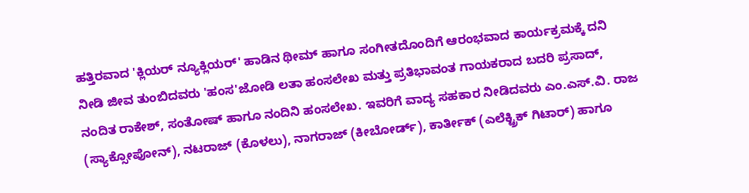ಹತ್ತಿರವಾದ 'ಕ್ಲಿಯರ್ ನ್ಯೂಕ್ಲಿಯರ್' ಹಾಡಿನ ಥೀಮ್ ಹಾಗೂ ಸಂಗೀತದೊಂದಿಗೆ ಆರಂಭವಾದ ಕಾರ್ಯಕ್ರಮಕ್ಕೆ ದನಿ ನೀಡಿ ಜೀವ ತುಂಬಿದವರು 'ಹಂಸ'ಜೋಡಿ ಲತಾ ಹಂಸಲೇಖ ಮತ್ತು ಪ್ರತಿಭಾವಂತ ಗಾಯಕರಾದ ಬದರಿ ಪ್ರಸಾದ್, ನಂದಿತ ರಾಕೇಶ್, ಸಂತೋಷ್ ಹಾಗೂ ನಂದಿನಿ ಹಂಸಲೇಖ. ಇವರಿಗೆ ವಾದ್ಯ ಸಹಕಾರ ನೀಡಿದವರು ಎಂ.ಎಸ್.ವಿ. ರಾಜ (ಸ್ಯಾಕ್ಸೋಪೋನ್), ನಟರಾಜ್ (ಕೊಳಲು), ನಾಗರಾಜ್ (ಕೀಬೋರ್ಡ್), ಕಾರ್ತೀಕ್ (ಎಲೆಕ್ಟ್ರಿಕ್ ಗಿಟಾರ್) ಹಾಗೂ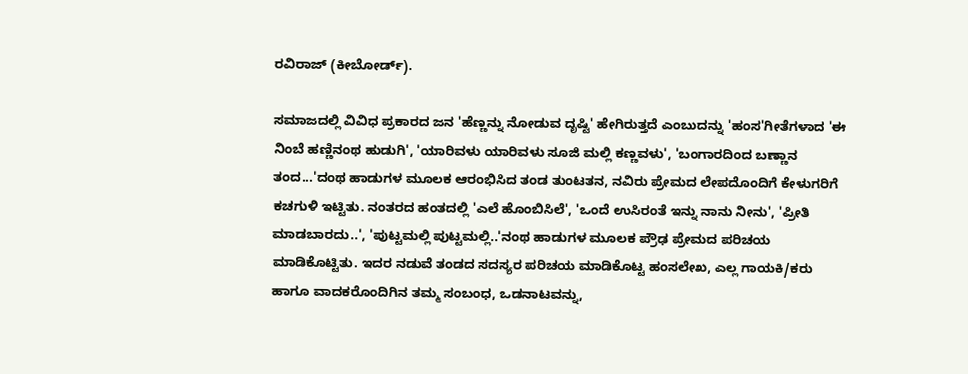ರವಿರಾಜ್ (ಕೀಬೋರ್ಡ್).

ಸಮಾಜದಲ್ಲಿ ವಿವಿಧ ಪ್ರಕಾರದ ಜನ 'ಹೆಣ್ಣನ್ನು ನೋಡುವ ದೃಷ್ಟಿ' ಹೇಗಿರುತ್ತದೆ ಎಂಬುದನ್ನು 'ಹಂಸ'ಗೀತೆಗಳಾದ 'ಈ ನಿಂಬೆ ಹಣ್ಣಿನಂಥ ಹುಡುಗಿ', 'ಯಾರಿವಳು ಯಾರಿವಳು ಸೂಜಿ ಮಲ್ಲಿ ಕಣ್ಣವಳು', 'ಬಂಗಾರದಿಂದ ಬಣ್ಣಾನ ತಂದ...'ದಂಥ ಹಾಡುಗಳ ಮೂಲಕ ಆರಂಭಿಸಿದ ತಂಡ ತುಂಟತನ, ನವಿರು ಪ್ರೇಮದ ಲೇಪದೊಂದಿಗೆ ಕೇಳುಗರಿಗೆ ಕಚಗುಳಿ ಇಟ್ಟಿತು. ನಂತರದ ಹಂತದಲ್ಲಿ 'ಎಲೆ ಹೊಂಬಿಸಿಲೆ', 'ಒಂದೆ ಉಸಿರಂತೆ ಇನ್ನು ನಾನು ನೀನು', 'ಪ್ರೀತಿ ಮಾಡಬಾರದು..', 'ಪುಟ್ಟಮಲ್ಲಿ ಪುಟ್ಟಮಲ್ಲಿ..'ನಂಥ ಹಾಡುಗಳ ಮೂಲಕ ಪ್ರೌಢ ಪ್ರೇಮದ ಪರಿಚಯ ಮಾಡಿಕೊಟ್ಟಿತು. ಇದರ ನಡುವೆ ತಂಡದ ಸದಸ್ಯರ ಪರಿಚಯ ಮಾಡಿಕೊಟ್ಟ ಹಂಸಲೇಖ, ಎಲ್ಲ ಗಾಯಕಿ/ಕರು ಹಾಗೂ ವಾದಕರೊಂದಿಗಿನ ತಮ್ಮ ಸಂಬಂಧ, ಒಡನಾಟವನ್ನು,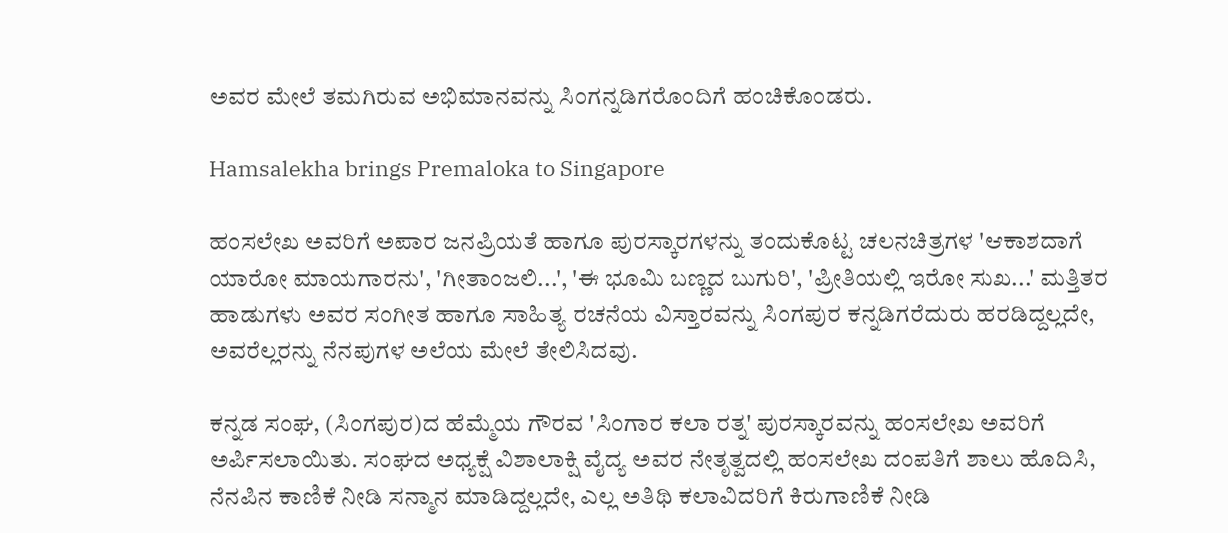ಅವರ ಮೇಲೆ ತಮಗಿರುವ ಅಭಿಮಾನವನ್ನು ಸಿಂಗನ್ನಡಿಗರೊಂದಿಗೆ ಹಂಚಿಕೊಂಡರು.

Hamsalekha brings Premaloka to Singapore

ಹಂಸಲೇಖ ಅವರಿಗೆ ಅಪಾರ ಜನಪ್ರಿಯತೆ ಹಾಗೂ ಪುರಸ್ಕಾರಗಳನ್ನು ತಂದುಕೊಟ್ಟ ಚಲನಚಿತ್ರಗಳ 'ಆಕಾಶದಾಗೆ ಯಾರೋ ಮಾಯಗಾರನು', 'ಗೀತಾಂಜಲಿ...', 'ಈ ಭೂಮಿ ಬಣ್ಣದ ಬುಗುರಿ', 'ಪ್ರೀತಿಯಲ್ಲಿ ಇರೋ ಸುಖ...' ಮತ್ತಿತರ ಹಾಡುಗಳು ಅವರ ಸಂಗೀತ ಹಾಗೂ ಸಾಹಿತ್ಯ ರಚನೆಯ ವಿಸ್ತಾರವನ್ನು ಸಿಂಗಪುರ ಕನ್ನಡಿಗರೆದುರು ಹರಡಿದ್ದಲ್ಲದೇ, ಅವರೆಲ್ಲರನ್ನು ನೆನಪುಗಳ ಅಲೆಯ ಮೇಲೆ ತೇಲಿಸಿದವು.

ಕನ್ನಡ ಸಂಘ, (ಸಿಂಗಪುರ)ದ ಹೆಮ್ಮೆಯ ಗೌರವ 'ಸಿಂಗಾರ ಕಲಾ ರತ್ನ' ಪುರಸ್ಕಾರವನ್ನು ಹಂಸಲೇಖ ಅವರಿಗೆ ಅರ್ಪಿಸಲಾಯಿತು. ಸಂಘದ ಅಧ್ಯಕ್ಷೆ ವಿಶಾಲಾಕ್ಷಿ ವೈದ್ಯ ಅವರ ನೇತೃತ್ವದಲ್ಲಿ ಹಂಸಲೇಖ ದಂಪತಿಗೆ ಶಾಲು ಹೊದಿಸಿ, ನೆನಪಿನ ಕಾಣಿಕೆ ನೀಡಿ ಸನ್ಮಾನ ಮಾಡಿದ್ದಲ್ಲದೇ, ಎಲ್ಲ ಅತಿಥಿ ಕಲಾವಿದರಿಗೆ ಕಿರುಗಾಣಿಕೆ ನೀಡಿ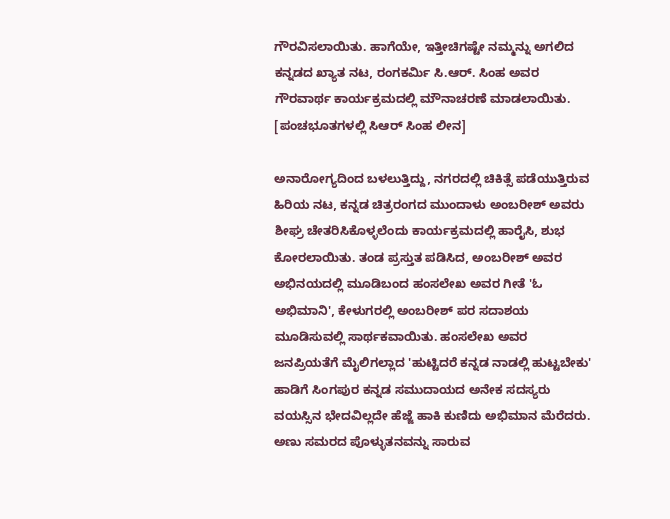ಗೌರವಿಸಲಾಯಿತು. ಹಾಗೆಯೇ, ಇತ್ತೀಚಿಗಷ್ಟೇ ನಮ್ಮನ್ನು ಅಗಲಿದ ಕನ್ನಡದ ಖ್ಯಾತ ನಟ, ರಂಗಕರ್ಮಿ ಸಿ.ಆರ್. ಸಿಂಹ ಅವರ ಗೌರವಾರ್ಥ ಕಾರ್ಯಕ್ರಮದಲ್ಲಿ ಮೌನಾಚರಣೆ ಮಾಡಲಾಯಿತು. [ಪಂಚಭೂತಗಳಲ್ಲಿ ಸಿಆರ್ ಸಿಂಹ ಲೀನ]

ಅನಾರೋಗ್ಯದಿಂದ ಬಳಲುತ್ತಿದ್ದು, ನಗರದಲ್ಲಿ ಚಿಕಿತ್ಸೆ ಪಡೆಯುತ್ತಿರುವ ಹಿರಿಯ ನಟ, ಕನ್ನಡ ಚಿತ್ರರಂಗದ ಮುಂದಾಳು ಅಂಬರೀಶ್ ಅವರು ಶೀಘ್ರ ಚೇತರಿಸಿಕೊಳ್ಳಲೆಂದು ಕಾರ್ಯಕ್ರಮದಲ್ಲಿ ಹಾರೈಸಿ, ಶುಭ ಕೋರಲಾಯಿತು. ತಂಡ ಪ್ರಸ್ತುತ ಪಡಿಸಿದ, ಅಂಬರೀಶ್ ಅವರ ಅಭಿನಯದಲ್ಲಿ ಮೂಡಿಬಂದ ಹಂಸಲೇಖ ಅವರ ಗೀತೆ 'ಓ ಅಭಿಮಾನಿ', ಕೇಳುಗರಲ್ಲಿ ಅಂಬರೀಶ್ ಪರ ಸದಾಶಯ ಮೂಡಿಸುವಲ್ಲಿ ಸಾರ್ಥಕವಾಯಿತು. ಹಂಸಲೇಖ ಅವರ ಜನಪ್ರಿಯತೆಗೆ ಮೈಲಿಗಲ್ಲಾದ 'ಹುಟ್ಟಿದರೆ ಕನ್ನಡ ನಾಡಲ್ಲಿ ಹುಟ್ಟಬೇಕು' ಹಾಡಿಗೆ ಸಿಂಗಪುರ ಕನ್ನಡ ಸಮುದಾಯದ ಅನೇಕ ಸದಸ್ಯರು ವಯಸ್ಸಿನ ಭೇದವಿಲ್ಲದೇ ಹೆಜ್ಜೆ ಹಾಕಿ ಕುಣಿದು ಅಭಿಮಾನ ಮೆರೆದರು. ಅಣು ಸಮರದ ಪೊಳ್ಳುತನವನ್ನು ಸಾರುವ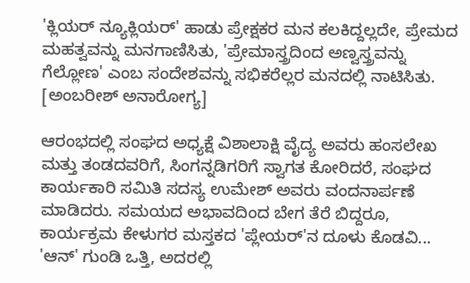'ಕ್ಲಿಯರ್ ನ್ಯೂಕ್ಲಿಯರ್' ಹಾಡು ಪ್ರೇಕ್ಷಕರ ಮನ ಕಲಕಿದ್ದಲ್ಲದೇ, ಪ್ರೇಮದ ಮಹತ್ವವನ್ನು ಮನಗಾಣಿಸಿತು, 'ಪ್ರೇಮಾಸ್ತ್ರದಿಂದ ಅಣ್ವಸ್ತ್ರವನ್ನು ಗೆಲ್ಲೋಣ' ಎಂಬ ಸಂದೇಶವನ್ನು ಸಭಿಕರೆಲ್ಲರ ಮನದಲ್ಲಿ ನಾಟಿಸಿತು. [ಅಂಬರೀಶ್ ಅನಾರೋಗ್ಯ]

ಆರಂಭದಲ್ಲಿ ಸಂಘ‌ದ ಅಧ್ಯಕ್ಷೆ ವಿಶಾಲಾಕ್ಷಿ ವೈದ್ಯ ಅವರು ಹಂಸಲೇಖ ಮತ್ತು ತಂಡದವರಿಗೆ, ಸಿಂಗನ್ನಡಿಗರಿಗೆ ಸ್ವಾಗತ ಕೋರಿದರೆ, ಸಂಘದ ಕಾರ್ಯಕಾರಿ ಸಮಿತಿ ಸದಸ್ಯ ಉಮೇಶ್ ಅವರು ವಂದನಾರ್ಪಣೆ ಮಾಡಿದರು. ಸಮಯದ ಅಭಾವದಿಂದ ಬೇಗ ತೆರೆ ಬಿದ್ದರೂ, ಕಾರ್ಯಕ್ರಮ ಕೇಳುಗರ ಮಸ್ತಕದ 'ಪ್ಲೇಯರ್'ನ ದೂಳು ಕೊಡವಿ... 'ಆನ್' ಗುಂಡಿ ಒತ್ತಿ, ಅದರಲ್ಲಿ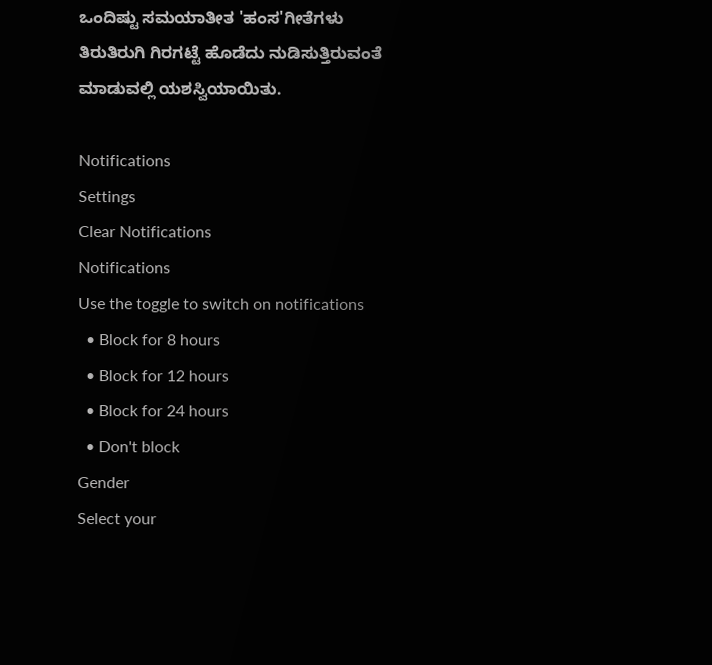ಒಂದಿಷ್ಟು ಸಮಯಾತೀತ 'ಹಂಸ'ಗೀತೆಗಳು ತಿರುತಿರುಗಿ ಗಿರಗಟ್ಟೆ ಹೊಡೆದು ನುಡಿಸುತ್ತಿರುವಂತೆ ಮಾಡುವಲ್ಲಿ ಯಶಸ್ವಿಯಾಯಿತು.

Notifications
Settings
Clear Notifications
Notifications
Use the toggle to switch on notifications
  • Block for 8 hours
  • Block for 12 hours
  • Block for 24 hours
  • Don't block
Gender
Select your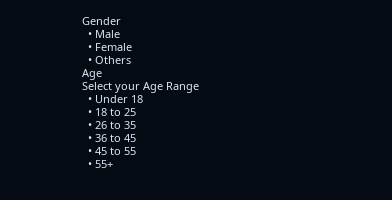Gender
  • Male
  • Female
  • Others
Age
Select your Age Range
  • Under 18
  • 18 to 25
  • 26 to 35
  • 36 to 45
  • 45 to 55
  • 55+